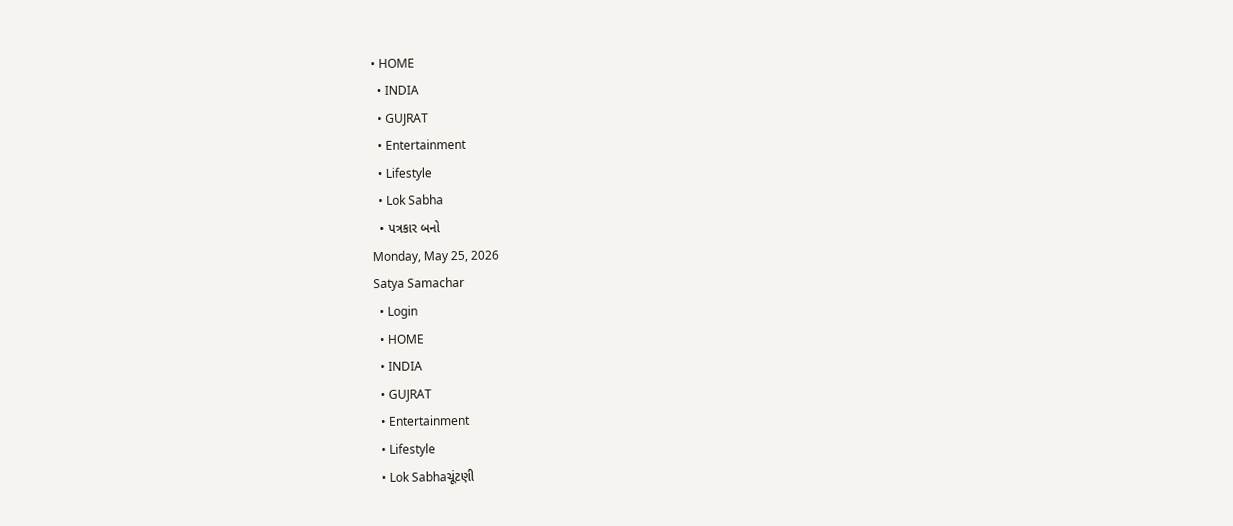• HOME
  • INDIA
  • GUJRAT
  • Entertainment
  • Lifestyle
  • Lok Sabha
  • પત્રકાર બનો
Monday, May 25, 2026
Satya Samachar
  • Login
  • HOME
  • INDIA
  • GUJRAT
  • Entertainment
  • Lifestyle
  • Lok Sabhaચૂંટણી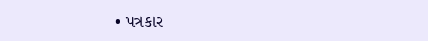• પત્રકાર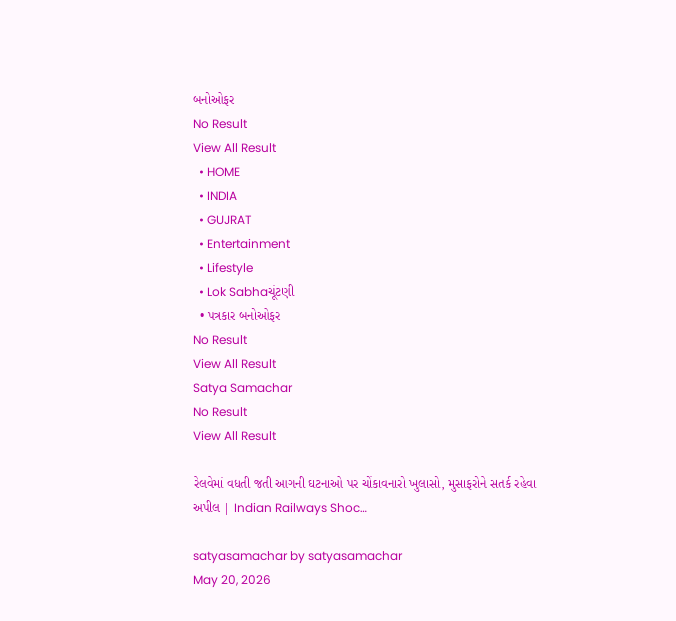બનોઓફર
No Result
View All Result
  • HOME
  • INDIA
  • GUJRAT
  • Entertainment
  • Lifestyle
  • Lok Sabhaચૂંટણી
  • પત્રકાર બનોઓફર
No Result
View All Result
Satya Samachar
No Result
View All Result

રેલવેમાં વધતી જતી આગની ઘટનાઓ પર ચોંકાવનારો ખુલાસો, મુસાફરોને સતર્ક રહેવા અપીલ | Indian Railways Shoc…

satyasamachar by satyasamachar
May 20, 2026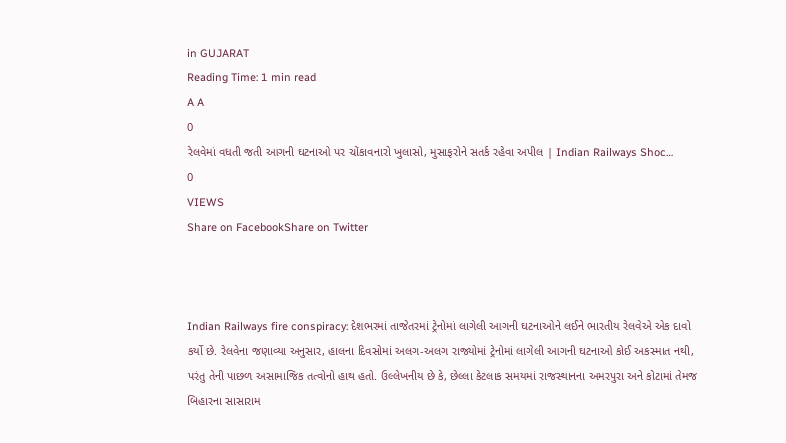in GUJARAT
Reading Time: 1 min read
A A
0
રેલવેમાં વધતી જતી આગની ઘટનાઓ પર ચોંકાવનારો ખુલાસો, મુસાફરોને સતર્ક રહેવા અપીલ | Indian Railways Shoc…
0
VIEWS
Share on FacebookShare on Twitter



Indian Railways fire conspiracy: દેશભરમાં તાજેતરમાં ટ્રેનોમાં લાગેલી આગની ઘટનાઓને લઈને ભારતીય રેલવેએ એક દાવો કર્યો છે. રેલવેના જણાવ્યા અનુસાર, હાલના દિવસોમાં અલગ-અલગ રાજ્યોમાં ટ્રેનોમાં લાગેલી આગની ઘટનાઓ કોઈ અકસ્માત નથી, પરંતુ તેની પાછળ અસામાજિક તત્વોનો હાથ હતો. ઉલ્લેખનીય છે કે, છેલ્લા કેટલાક સમયમાં રાજસ્થાનના અમરપુરા અને કોટામાં તેમજ બિહારના સાસારામ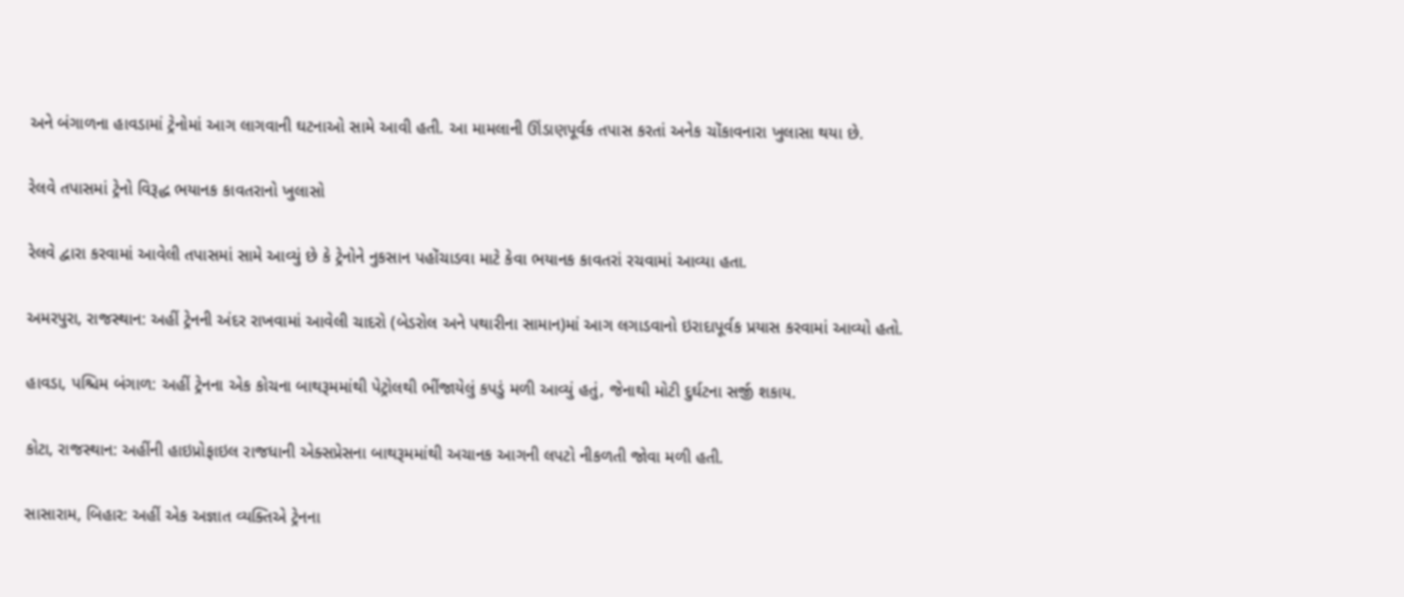અને બંગાળના હાવડામાં ટ્રેનોમાં આગ લાગવાની ઘટનાઓ સામે આવી હતી. આ મામલાની ઊંડાણપૂર્વક તપાસ કરતાં અનેક ચોંકાવનારા ખુલાસા થયા છે.

રેલવે તપાસમાં ટ્રેનો વિરૂદ્ધ ભયાનક કાવતરાનો ખુલાસો

રેલવે દ્વારા કરવામાં આવેલી તપાસમાં સામે આવ્યું છે કે ટ્રેનોને નુકસાન પહોંચાડવા માટે કેવા ભયાનક કાવતરાં રચવામાં આવ્યા હતા.

અમરપુરા, રાજસ્થાન: અહીં ટ્રેનની અંદર રાખવામાં આવેલી ચાદરો (બેડરોલ અને પથારીના સામાન)માં આગ લગાડવાનો ઇરાદાપૂર્વક પ્રયાસ કરવામાં આવ્યો હતો.

હાવડા, પશ્ચિમ બંગાળ: અહીં ટ્રેનના એક કોચના બાથરૂમમાંથી પેટ્રોલથી ભીંજાયેલું કપડું મળી આવ્યું હતું, જેનાથી મોટી દુર્ઘટના સર્જી શકાય.

કોટા, રાજસ્થાન: અહીંની હાઇપ્રોફાઇલ રાજધાની એક્સપ્રેસના બાથરૂમમાંથી અચાનક આગની લપટો નીકળતી જોવા મળી હતી.

સાસારામ, બિહાર: અહીં એક અજ્ઞાત વ્યક્તિએ ટ્રેનના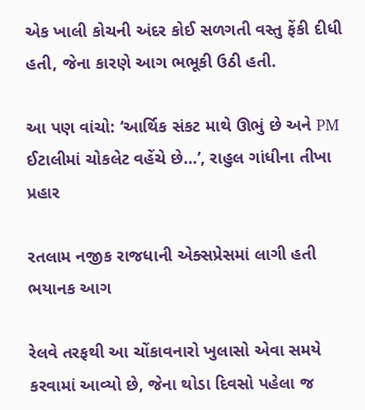એક ખાલી કોચની અંદર કોઈ સળગતી વસ્તુ ફેંકી દીધી હતી, જેના કારણે આગ ભભૂકી ઉઠી હતી.

આ પણ વાંચો: ‘આર્થિક સંકટ માથે ઊભું છે અને PM ઈટાલીમાં ચોકલેટ વહેંચે છે…’, રાહુલ ગાંધીના તીખા પ્રહાર

રતલામ નજીક રાજધાની એક્સપ્રેસમાં લાગી હતી ભયાનક આગ

રેલવે તરફથી આ ચોંકાવનારો ખુલાસો એવા સમયે કરવામાં આવ્યો છે, જેના થોડા દિવસો પહેલા જ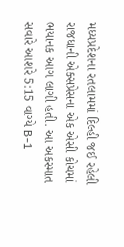મધ્યપ્રદેશના રતલામમાં દિલ્હી જઈ રહેલી રાજધાની એક્સપ્રેસના એક એસી કોચમાં ભયાનક આગ લાગી હતી. આ અકસ્માત સવારે આશરે 5:15 વાગ્યે B-1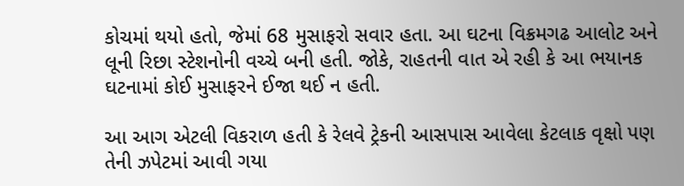કોચમાં થયો હતો, જેમાં 68 મુસાફરો સવાર હતા. આ ઘટના વિક્રમગઢ આલોટ અને લૂની રિછા સ્ટેશનોની વચ્ચે બની હતી. જોકે, રાહતની વાત એ રહી કે આ ભયાનક ઘટનામાં કોઈ મુસાફરને ઈજા થઈ ન હતી.

આ આગ એટલી વિકરાળ હતી કે રેલવે ટ્રેકની આસપાસ આવેલા કેટલાક વૃક્ષો પણ તેની ઝપેટમાં આવી ગયા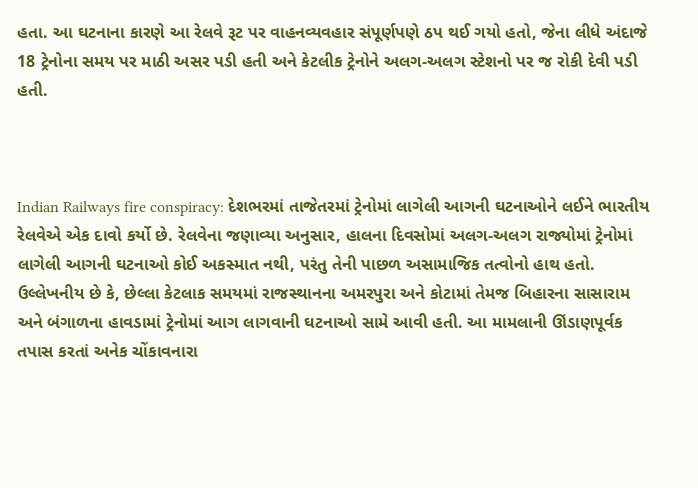હતા. આ ઘટનાના કારણે આ રેલવે રૂટ પર વાહનવ્યવહાર સંપૂર્ણપણે ઠપ થઈ ગયો હતો, જેના લીધે અંદાજે 18 ટ્રેનોના સમય પર માઠી અસર પડી હતી અને કેટલીક ટ્રેનોને અલગ-અલગ સ્ટેશનો પર જ રોકી દેવી પડી હતી.



Indian Railways fire conspiracy: દેશભરમાં તાજેતરમાં ટ્રેનોમાં લાગેલી આગની ઘટનાઓને લઈને ભારતીય રેલવેએ એક દાવો કર્યો છે. રેલવેના જણાવ્યા અનુસાર, હાલના દિવસોમાં અલગ-અલગ રાજ્યોમાં ટ્રેનોમાં લાગેલી આગની ઘટનાઓ કોઈ અકસ્માત નથી, પરંતુ તેની પાછળ અસામાજિક તત્વોનો હાથ હતો. ઉલ્લેખનીય છે કે, છેલ્લા કેટલાક સમયમાં રાજસ્થાનના અમરપુરા અને કોટામાં તેમજ બિહારના સાસારામ અને બંગાળના હાવડામાં ટ્રેનોમાં આગ લાગવાની ઘટનાઓ સામે આવી હતી. આ મામલાની ઊંડાણપૂર્વક તપાસ કરતાં અનેક ચોંકાવનારા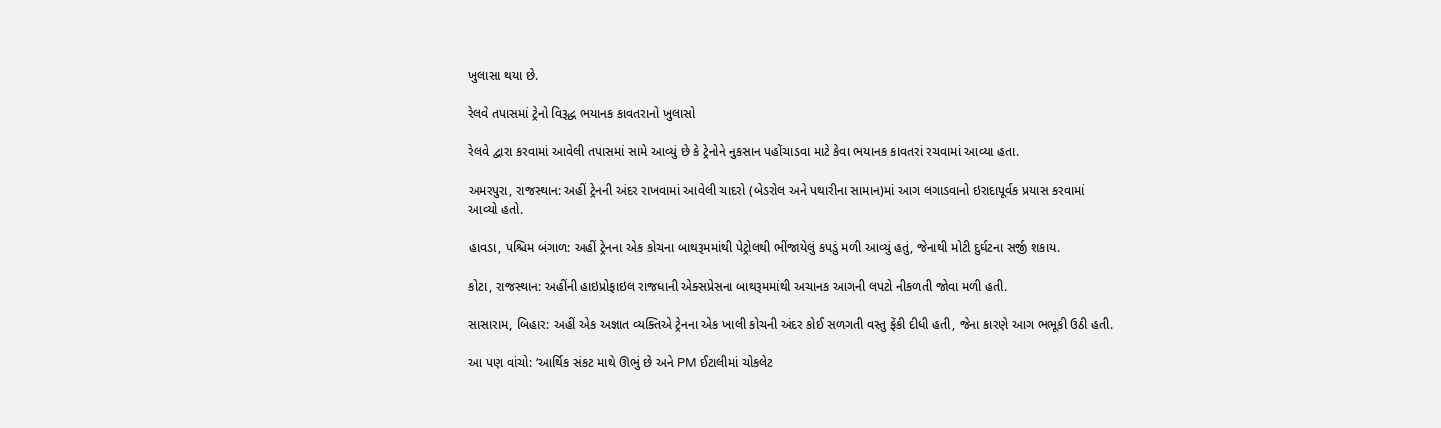ખુલાસા થયા છે.

રેલવે તપાસમાં ટ્રેનો વિરૂદ્ધ ભયાનક કાવતરાનો ખુલાસો

રેલવે દ્વારા કરવામાં આવેલી તપાસમાં સામે આવ્યું છે કે ટ્રેનોને નુકસાન પહોંચાડવા માટે કેવા ભયાનક કાવતરાં રચવામાં આવ્યા હતા.

અમરપુરા, રાજસ્થાન: અહીં ટ્રેનની અંદર રાખવામાં આવેલી ચાદરો (બેડરોલ અને પથારીના સામાન)માં આગ લગાડવાનો ઇરાદાપૂર્વક પ્રયાસ કરવામાં આવ્યો હતો.

હાવડા, પશ્ચિમ બંગાળ: અહીં ટ્રેનના એક કોચના બાથરૂમમાંથી પેટ્રોલથી ભીંજાયેલું કપડું મળી આવ્યું હતું, જેનાથી મોટી દુર્ઘટના સર્જી શકાય.

કોટા, રાજસ્થાન: અહીંની હાઇપ્રોફાઇલ રાજધાની એક્સપ્રેસના બાથરૂમમાંથી અચાનક આગની લપટો નીકળતી જોવા મળી હતી.

સાસારામ, બિહાર: અહીં એક અજ્ઞાત વ્યક્તિએ ટ્રેનના એક ખાલી કોચની અંદર કોઈ સળગતી વસ્તુ ફેંકી દીધી હતી, જેના કારણે આગ ભભૂકી ઉઠી હતી.

આ પણ વાંચો: ‘આર્થિક સંકટ માથે ઊભું છે અને PM ઈટાલીમાં ચોકલેટ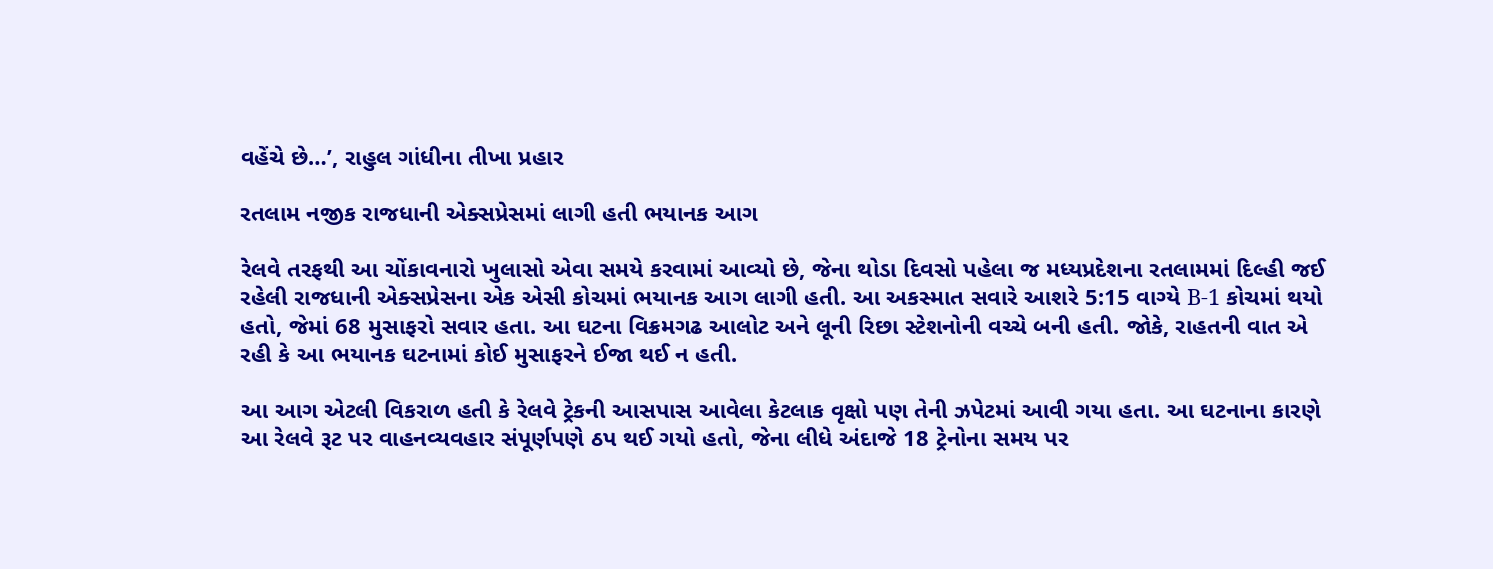વહેંચે છે…’, રાહુલ ગાંધીના તીખા પ્રહાર

રતલામ નજીક રાજધાની એક્સપ્રેસમાં લાગી હતી ભયાનક આગ

રેલવે તરફથી આ ચોંકાવનારો ખુલાસો એવા સમયે કરવામાં આવ્યો છે, જેના થોડા દિવસો પહેલા જ મધ્યપ્રદેશના રતલામમાં દિલ્હી જઈ રહેલી રાજધાની એક્સપ્રેસના એક એસી કોચમાં ભયાનક આગ લાગી હતી. આ અકસ્માત સવારે આશરે 5:15 વાગ્યે B-1 કોચમાં થયો હતો, જેમાં 68 મુસાફરો સવાર હતા. આ ઘટના વિક્રમગઢ આલોટ અને લૂની રિછા સ્ટેશનોની વચ્ચે બની હતી. જોકે, રાહતની વાત એ રહી કે આ ભયાનક ઘટનામાં કોઈ મુસાફરને ઈજા થઈ ન હતી.

આ આગ એટલી વિકરાળ હતી કે રેલવે ટ્રેકની આસપાસ આવેલા કેટલાક વૃક્ષો પણ તેની ઝપેટમાં આવી ગયા હતા. આ ઘટનાના કારણે આ રેલવે રૂટ પર વાહનવ્યવહાર સંપૂર્ણપણે ઠપ થઈ ગયો હતો, જેના લીધે અંદાજે 18 ટ્રેનોના સમય પર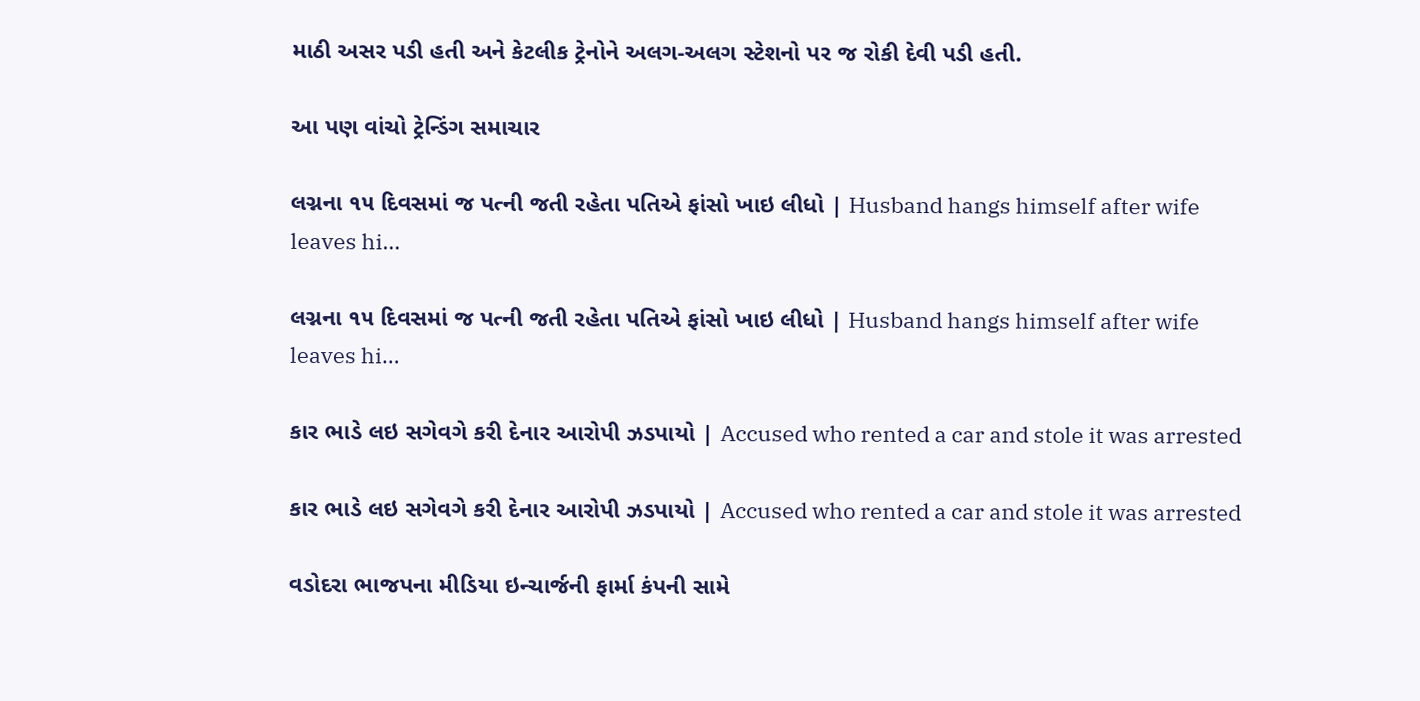માઠી અસર પડી હતી અને કેટલીક ટ્રેનોને અલગ-અલગ સ્ટેશનો પર જ રોકી દેવી પડી હતી.

આ પણ વાંચો ટ્રેન્ડિંગ સમાચાર

લગ્નના ૧૫ દિવસમાં જ પત્ની જતી રહેતા પતિએ ફાંસો ખાઇ લીધો | Husband hangs himself after wife leaves hi…

લગ્નના ૧૫ દિવસમાં જ પત્ની જતી રહેતા પતિએ ફાંસો ખાઇ લીધો | Husband hangs himself after wife leaves hi…

કાર ભાડે લઇ સગેવગે કરી દેનાર આરોપી ઝડપાયો | Accused who rented a car and stole it was arrested

કાર ભાડે લઇ સગેવગે કરી દેનાર આરોપી ઝડપાયો | Accused who rented a car and stole it was arrested

વડોદરા ભાજપના મીડિયા ઇન્ચાર્જની ફાર્મા કંપની સામે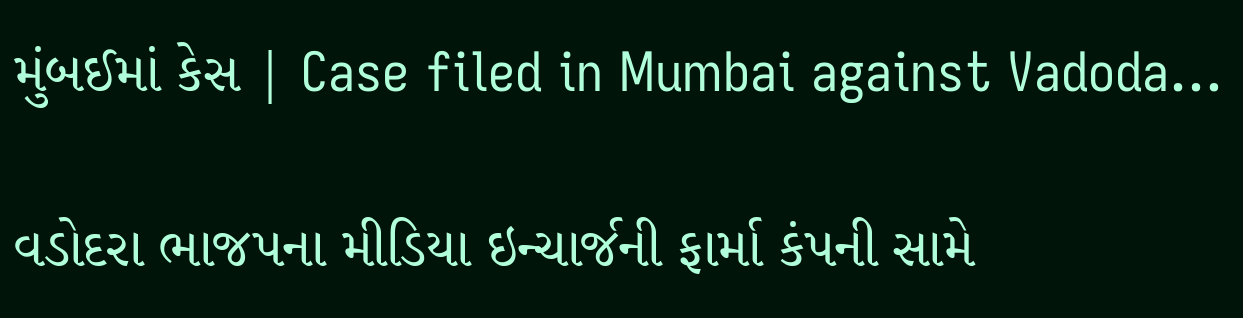મુંબઈમાં કેસ | Case filed in Mumbai against Vadoda…

વડોદરા ભાજપના મીડિયા ઇન્ચાર્જની ફાર્મા કંપની સામે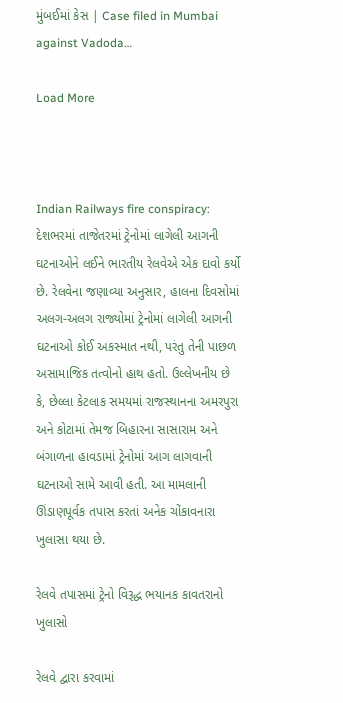મુંબઈમાં કેસ | Case filed in Mumbai against Vadoda…

Load More



Indian Railways fire conspiracy: દેશભરમાં તાજેતરમાં ટ્રેનોમાં લાગેલી આગની ઘટનાઓને લઈને ભારતીય રેલવેએ એક દાવો કર્યો છે. રેલવેના જણાવ્યા અનુસાર, હાલના દિવસોમાં અલગ-અલગ રાજ્યોમાં ટ્રેનોમાં લાગેલી આગની ઘટનાઓ કોઈ અકસ્માત નથી, પરંતુ તેની પાછળ અસામાજિક તત્વોનો હાથ હતો. ઉલ્લેખનીય છે કે, છેલ્લા કેટલાક સમયમાં રાજસ્થાનના અમરપુરા અને કોટામાં તેમજ બિહારના સાસારામ અને બંગાળના હાવડામાં ટ્રેનોમાં આગ લાગવાની ઘટનાઓ સામે આવી હતી. આ મામલાની ઊંડાણપૂર્વક તપાસ કરતાં અનેક ચોંકાવનારા ખુલાસા થયા છે.

રેલવે તપાસમાં ટ્રેનો વિરૂદ્ધ ભયાનક કાવતરાનો ખુલાસો

રેલવે દ્વારા કરવામાં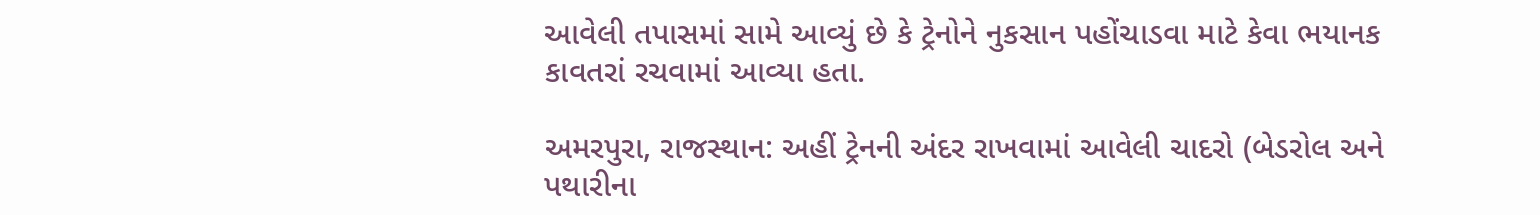આવેલી તપાસમાં સામે આવ્યું છે કે ટ્રેનોને નુકસાન પહોંચાડવા માટે કેવા ભયાનક કાવતરાં રચવામાં આવ્યા હતા.

અમરપુરા, રાજસ્થાન: અહીં ટ્રેનની અંદર રાખવામાં આવેલી ચાદરો (બેડરોલ અને પથારીના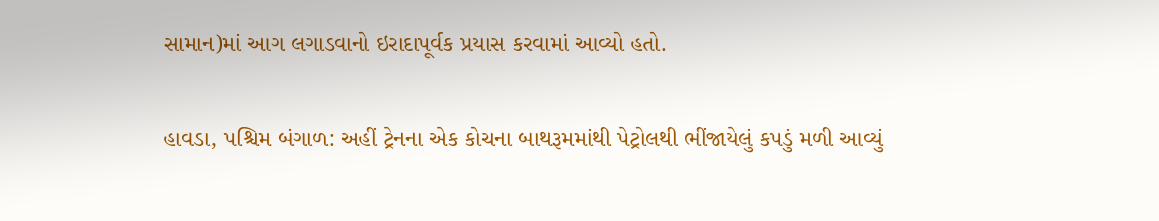સામાન)માં આગ લગાડવાનો ઇરાદાપૂર્વક પ્રયાસ કરવામાં આવ્યો હતો.

હાવડા, પશ્ચિમ બંગાળ: અહીં ટ્રેનના એક કોચના બાથરૂમમાંથી પેટ્રોલથી ભીંજાયેલું કપડું મળી આવ્યું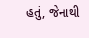હતું, જેનાથી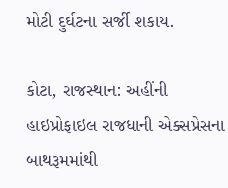મોટી દુર્ઘટના સર્જી શકાય.

કોટા, રાજસ્થાન: અહીંની હાઇપ્રોફાઇલ રાજધાની એક્સપ્રેસના બાથરૂમમાંથી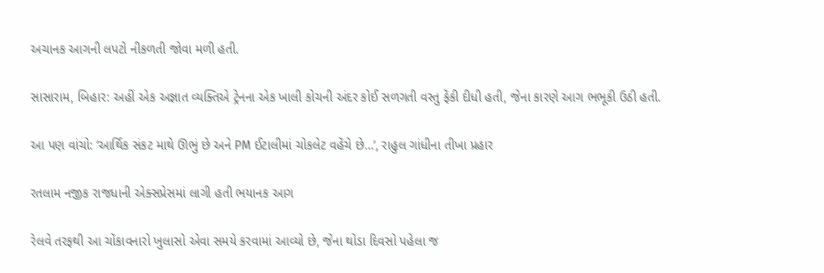અચાનક આગની લપટો નીકળતી જોવા મળી હતી.

સાસારામ, બિહાર: અહીં એક અજ્ઞાત વ્યક્તિએ ટ્રેનના એક ખાલી કોચની અંદર કોઈ સળગતી વસ્તુ ફેંકી દીધી હતી, જેના કારણે આગ ભભૂકી ઉઠી હતી.

આ પણ વાંચો: ‘આર્થિક સંકટ માથે ઊભું છે અને PM ઈટાલીમાં ચોકલેટ વહેંચે છે…’, રાહુલ ગાંધીના તીખા પ્રહાર

રતલામ નજીક રાજધાની એક્સપ્રેસમાં લાગી હતી ભયાનક આગ

રેલવે તરફથી આ ચોંકાવનારો ખુલાસો એવા સમયે કરવામાં આવ્યો છે, જેના થોડા દિવસો પહેલા જ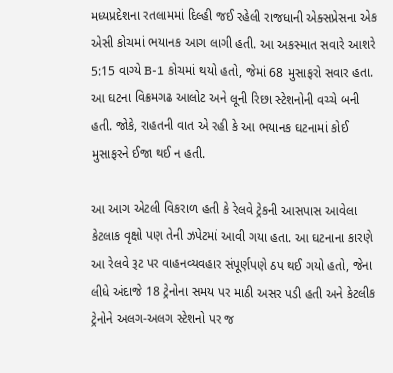મધ્યપ્રદેશના રતલામમાં દિલ્હી જઈ રહેલી રાજધાની એક્સપ્રેસના એક એસી કોચમાં ભયાનક આગ લાગી હતી. આ અકસ્માત સવારે આશરે 5:15 વાગ્યે B-1 કોચમાં થયો હતો, જેમાં 68 મુસાફરો સવાર હતા. આ ઘટના વિક્રમગઢ આલોટ અને લૂની રિછા સ્ટેશનોની વચ્ચે બની હતી. જોકે, રાહતની વાત એ રહી કે આ ભયાનક ઘટનામાં કોઈ મુસાફરને ઈજા થઈ ન હતી.

આ આગ એટલી વિકરાળ હતી કે રેલવે ટ્રેકની આસપાસ આવેલા કેટલાક વૃક્ષો પણ તેની ઝપેટમાં આવી ગયા હતા. આ ઘટનાના કારણે આ રેલવે રૂટ પર વાહનવ્યવહાર સંપૂર્ણપણે ઠપ થઈ ગયો હતો, જેના લીધે અંદાજે 18 ટ્રેનોના સમય પર માઠી અસર પડી હતી અને કેટલીક ટ્રેનોને અલગ-અલગ સ્ટેશનો પર જ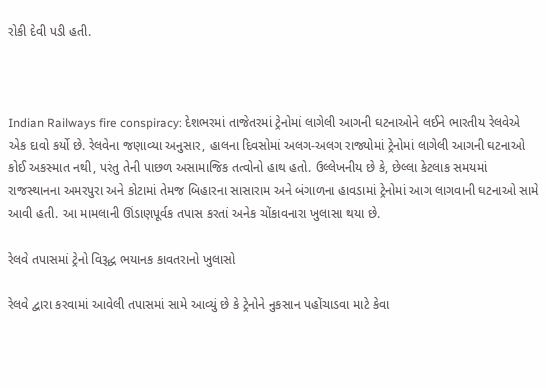રોકી દેવી પડી હતી.



Indian Railways fire conspiracy: દેશભરમાં તાજેતરમાં ટ્રેનોમાં લાગેલી આગની ઘટનાઓને લઈને ભારતીય રેલવેએ એક દાવો કર્યો છે. રેલવેના જણાવ્યા અનુસાર, હાલના દિવસોમાં અલગ-અલગ રાજ્યોમાં ટ્રેનોમાં લાગેલી આગની ઘટનાઓ કોઈ અકસ્માત નથી, પરંતુ તેની પાછળ અસામાજિક તત્વોનો હાથ હતો. ઉલ્લેખનીય છે કે, છેલ્લા કેટલાક સમયમાં રાજસ્થાનના અમરપુરા અને કોટામાં તેમજ બિહારના સાસારામ અને બંગાળના હાવડામાં ટ્રેનોમાં આગ લાગવાની ઘટનાઓ સામે આવી હતી. આ મામલાની ઊંડાણપૂર્વક તપાસ કરતાં અનેક ચોંકાવનારા ખુલાસા થયા છે.

રેલવે તપાસમાં ટ્રેનો વિરૂદ્ધ ભયાનક કાવતરાનો ખુલાસો

રેલવે દ્વારા કરવામાં આવેલી તપાસમાં સામે આવ્યું છે કે ટ્રેનોને નુકસાન પહોંચાડવા માટે કેવા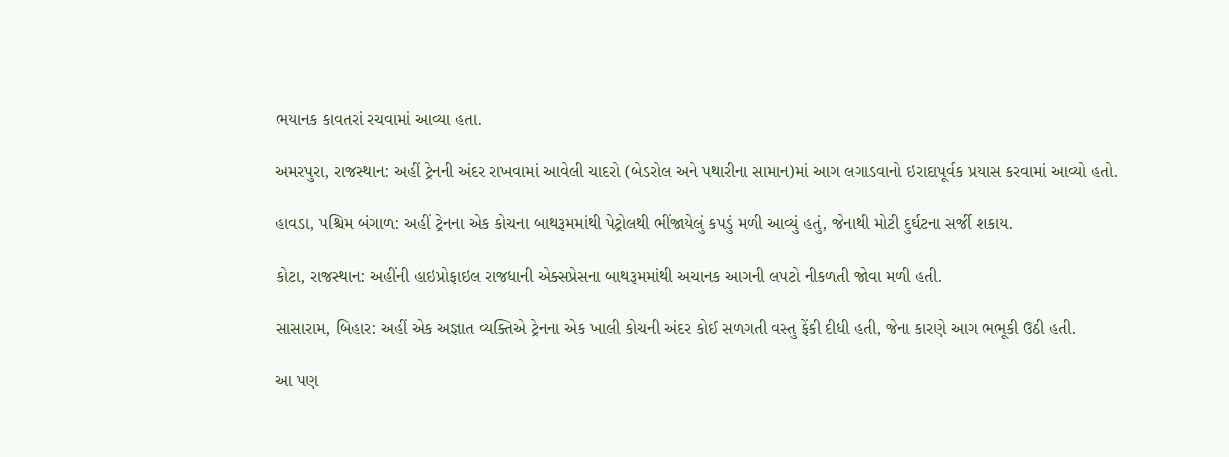ભયાનક કાવતરાં રચવામાં આવ્યા હતા.

અમરપુરા, રાજસ્થાન: અહીં ટ્રેનની અંદર રાખવામાં આવેલી ચાદરો (બેડરોલ અને પથારીના સામાન)માં આગ લગાડવાનો ઇરાદાપૂર્વક પ્રયાસ કરવામાં આવ્યો હતો.

હાવડા, પશ્ચિમ બંગાળ: અહીં ટ્રેનના એક કોચના બાથરૂમમાંથી પેટ્રોલથી ભીંજાયેલું કપડું મળી આવ્યું હતું, જેનાથી મોટી દુર્ઘટના સર્જી શકાય.

કોટા, રાજસ્થાન: અહીંની હાઇપ્રોફાઇલ રાજધાની એક્સપ્રેસના બાથરૂમમાંથી અચાનક આગની લપટો નીકળતી જોવા મળી હતી.

સાસારામ, બિહાર: અહીં એક અજ્ઞાત વ્યક્તિએ ટ્રેનના એક ખાલી કોચની અંદર કોઈ સળગતી વસ્તુ ફેંકી દીધી હતી, જેના કારણે આગ ભભૂકી ઉઠી હતી.

આ પણ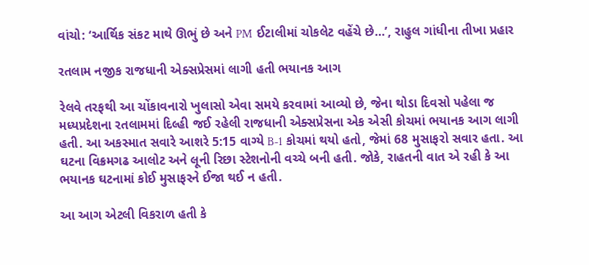વાંચો: ‘આર્થિક સંકટ માથે ઊભું છે અને PM ઈટાલીમાં ચોકલેટ વહેંચે છે…’, રાહુલ ગાંધીના તીખા પ્રહાર

રતલામ નજીક રાજધાની એક્સપ્રેસમાં લાગી હતી ભયાનક આગ

રેલવે તરફથી આ ચોંકાવનારો ખુલાસો એવા સમયે કરવામાં આવ્યો છે, જેના થોડા દિવસો પહેલા જ મધ્યપ્રદેશના રતલામમાં દિલ્હી જઈ રહેલી રાજધાની એક્સપ્રેસના એક એસી કોચમાં ભયાનક આગ લાગી હતી. આ અકસ્માત સવારે આશરે 5:15 વાગ્યે B-1 કોચમાં થયો હતો, જેમાં 68 મુસાફરો સવાર હતા. આ ઘટના વિક્રમગઢ આલોટ અને લૂની રિછા સ્ટેશનોની વચ્ચે બની હતી. જોકે, રાહતની વાત એ રહી કે આ ભયાનક ઘટનામાં કોઈ મુસાફરને ઈજા થઈ ન હતી.

આ આગ એટલી વિકરાળ હતી કે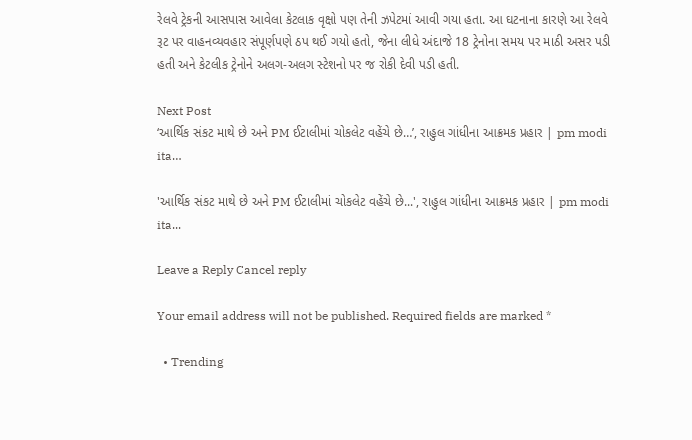રેલવે ટ્રેકની આસપાસ આવેલા કેટલાક વૃક્ષો પણ તેની ઝપેટમાં આવી ગયા હતા. આ ઘટનાના કારણે આ રેલવે રૂટ પર વાહનવ્યવહાર સંપૂર્ણપણે ઠપ થઈ ગયો હતો, જેના લીધે અંદાજે 18 ટ્રેનોના સમય પર માઠી અસર પડી હતી અને કેટલીક ટ્રેનોને અલગ-અલગ સ્ટેશનો પર જ રોકી દેવી પડી હતી.

Next Post
‘આર્થિક સંકટ માથે છે અને PM ઈટાલીમાં ચોકલેટ વહેંચે છે…’, રાહુલ ગાંધીના આક્રમક પ્રહાર | pm modi ita…

'આર્થિક સંકટ માથે છે અને PM ઈટાલીમાં ચોકલેટ વહેંચે છે...', રાહુલ ગાંધીના આક્રમક પ્રહાર | pm modi ita...

Leave a Reply Cancel reply

Your email address will not be published. Required fields are marked *

  • Trending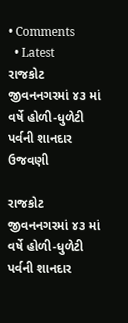• Comments
  • Latest
રાજકોટ જીવનનગરમાં ૪૩ માં વર્ષે હોળી-ધુળેટી પર્વની શાનદાર ઉજવણી

રાજકોટ જીવનનગરમાં ૪૩ માં વર્ષે હોળી-ધુળેટી પર્વની શાનદાર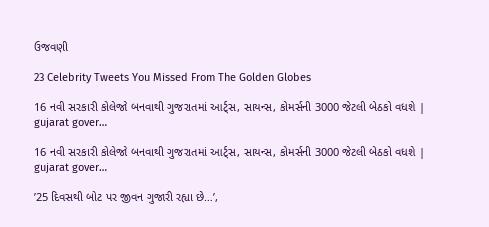ઉજવણી

23 Celebrity Tweets You Missed From The Golden Globes

16 નવી સરકારી કોલેજો બનવાથી ગુજરાતમાં આર્ટ્સ, સાયન્સ, કોમર્સની 3000 જેટલી બેઠકો વધશે | gujarat gover…

16 નવી સરકારી કોલેજો બનવાથી ગુજરાતમાં આર્ટ્સ, સાયન્સ, કોમર્સની 3000 જેટલી બેઠકો વધશે | gujarat gover…

’25 દિવસથી બોટ પર જીવન ગુજારી રહ્યા છે…’,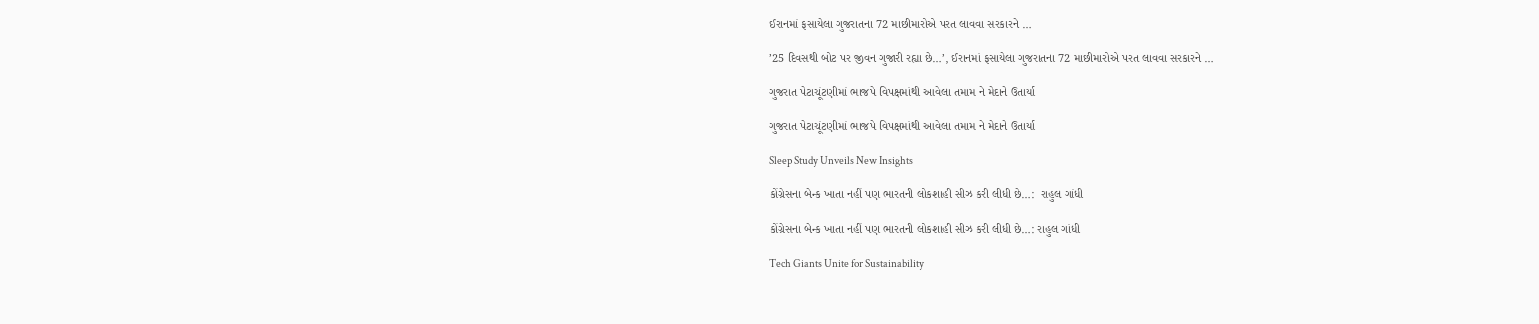ઈરાનમાં ફસાયેલા ગુજરાતના 72 માછીમારોએ પરત લાવવા સરકારને …

’25 દિવસથી બોટ પર જીવન ગુજારી રહ્યા છે…’, ઈરાનમાં ફસાયેલા ગુજરાતના 72 માછીમારોએ પરત લાવવા સરકારને …

ગુજરાત પેટાચૂંટણીમાં ભાજપે વિપક્ષમાંથી આવેલા તમામ ને મેદાને ઉતાર્યા

ગુજરાત પેટાચૂંટણીમાં ભાજપે વિપક્ષમાંથી આવેલા તમામ ને મેદાને ઉતાર્યા

Sleep Study Unveils New Insights

કોંગ્રેસના બેન્ક ખાતા નહીં પણ ભારતની લોકશાહી સીઝ કરી લીધી છે…:  રાહુલ ગાંધી

કોંગ્રેસના બેન્ક ખાતા નહીં પણ ભારતની લોકશાહી સીઝ કરી લીધી છે…: રાહુલ ગાંધી

Tech Giants Unite for Sustainability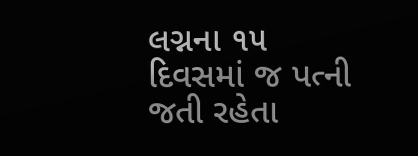લગ્નના ૧૫ દિવસમાં જ પત્ની જતી રહેતા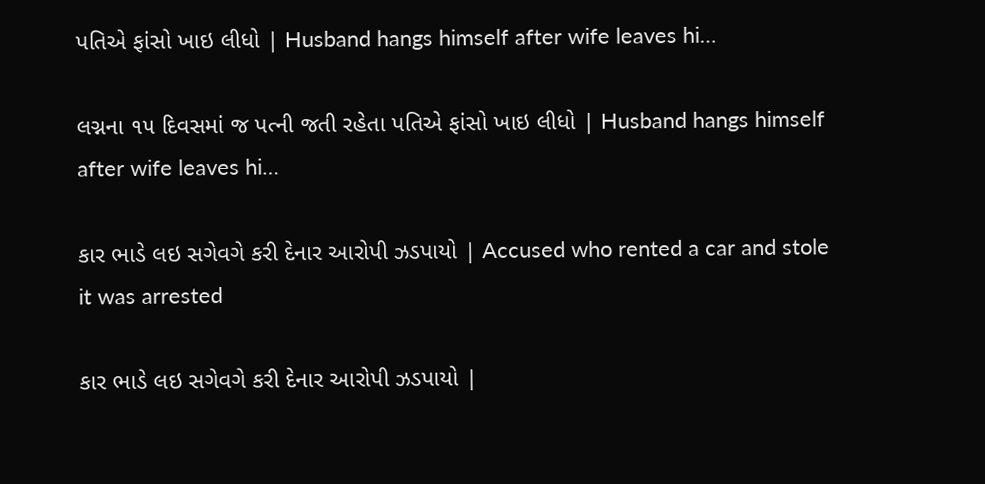પતિએ ફાંસો ખાઇ લીધો | Husband hangs himself after wife leaves hi…

લગ્નના ૧૫ દિવસમાં જ પત્ની જતી રહેતા પતિએ ફાંસો ખાઇ લીધો | Husband hangs himself after wife leaves hi…

કાર ભાડે લઇ સગેવગે કરી દેનાર આરોપી ઝડપાયો | Accused who rented a car and stole it was arrested

કાર ભાડે લઇ સગેવગે કરી દેનાર આરોપી ઝડપાયો |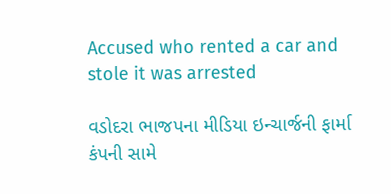Accused who rented a car and stole it was arrested

વડોદરા ભાજપના મીડિયા ઇન્ચાર્જની ફાર્મા કંપની સામે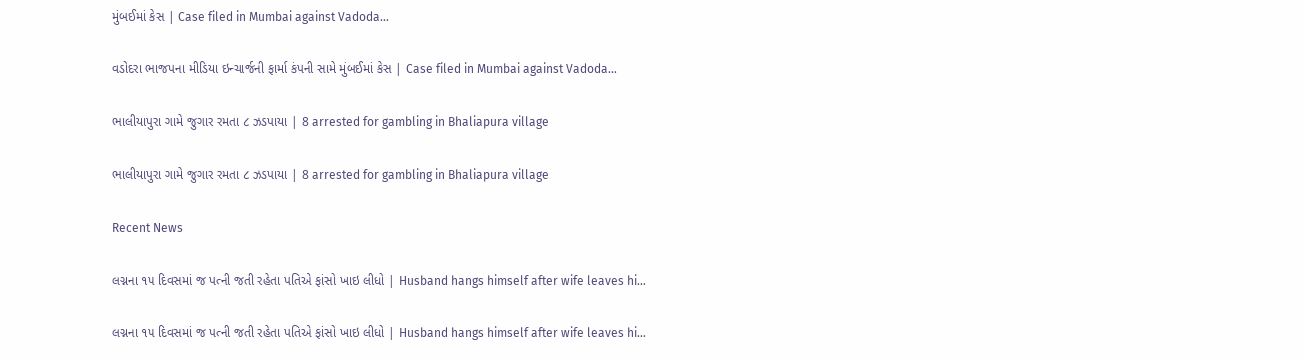મુંબઈમાં કેસ | Case filed in Mumbai against Vadoda…

વડોદરા ભાજપના મીડિયા ઇન્ચાર્જની ફાર્મા કંપની સામે મુંબઈમાં કેસ | Case filed in Mumbai against Vadoda…

ભાલીયાપુરા ગામે જુગાર રમતા ૮ ઝડપાયા | 8 arrested for gambling in Bhaliapura village

ભાલીયાપુરા ગામે જુગાર રમતા ૮ ઝડપાયા | 8 arrested for gambling in Bhaliapura village

Recent News

લગ્નના ૧૫ દિવસમાં જ પત્ની જતી રહેતા પતિએ ફાંસો ખાઇ લીધો | Husband hangs himself after wife leaves hi…

લગ્નના ૧૫ દિવસમાં જ પત્ની જતી રહેતા પતિએ ફાંસો ખાઇ લીધો | Husband hangs himself after wife leaves hi…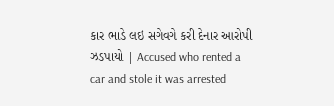કાર ભાડે લઇ સગેવગે કરી દેનાર આરોપી ઝડપાયો | Accused who rented a car and stole it was arrested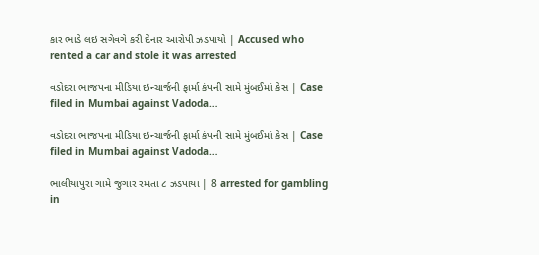કાર ભાડે લઇ સગેવગે કરી દેનાર આરોપી ઝડપાયો | Accused who rented a car and stole it was arrested

વડોદરા ભાજપના મીડિયા ઇન્ચાર્જની ફાર્મા કંપની સામે મુંબઈમાં કેસ | Case filed in Mumbai against Vadoda…

વડોદરા ભાજપના મીડિયા ઇન્ચાર્જની ફાર્મા કંપની સામે મુંબઈમાં કેસ | Case filed in Mumbai against Vadoda…

ભાલીયાપુરા ગામે જુગાર રમતા ૮ ઝડપાયા | 8 arrested for gambling in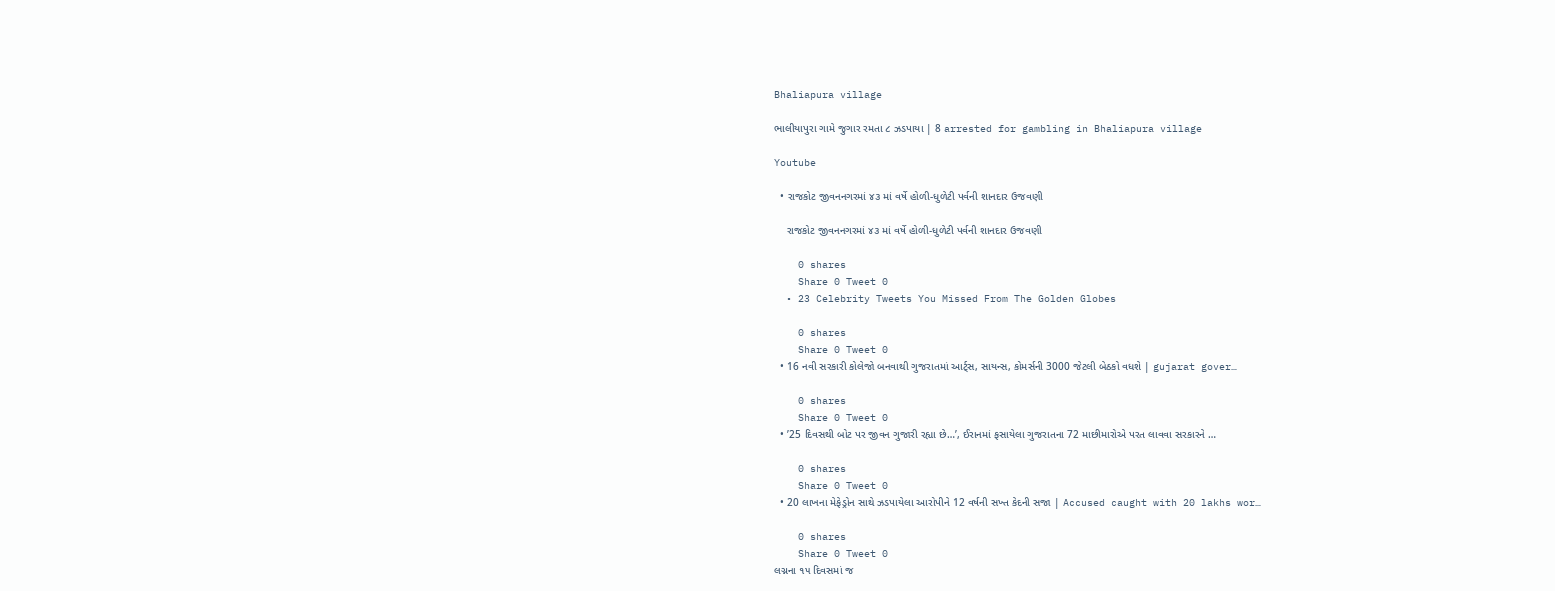Bhaliapura village

ભાલીયાપુરા ગામે જુગાર રમતા ૮ ઝડપાયા | 8 arrested for gambling in Bhaliapura village

Youtube

  • રાજકોટ જીવનનગરમાં ૪૩ માં વર્ષે હોળી-ધુળેટી પર્વની શાનદાર ઉજવણી

    રાજકોટ જીવનનગરમાં ૪૩ માં વર્ષે હોળી-ધુળેટી પર્વની શાનદાર ઉજવણી

    0 shares
    Share 0 Tweet 0
  • 23 Celebrity Tweets You Missed From The Golden Globes

    0 shares
    Share 0 Tweet 0
  • 16 નવી સરકારી કોલેજો બનવાથી ગુજરાતમાં આર્ટ્સ, સાયન્સ, કોમર્સની 3000 જેટલી બેઠકો વધશે | gujarat gover…

    0 shares
    Share 0 Tweet 0
  • ’25 દિવસથી બોટ પર જીવન ગુજારી રહ્યા છે…’, ઈરાનમાં ફસાયેલા ગુજરાતના 72 માછીમારોએ પરત લાવવા સરકારને …

    0 shares
    Share 0 Tweet 0
  • 20 લાખના મેફેડ્રોન સાથે ઝડપાયેલા આરોપીને 12 વર્ષની સખ્ત કેદની સજા | Accused caught with 20 lakhs wor…

    0 shares
    Share 0 Tweet 0
લગ્નના ૧૫ દિવસમાં જ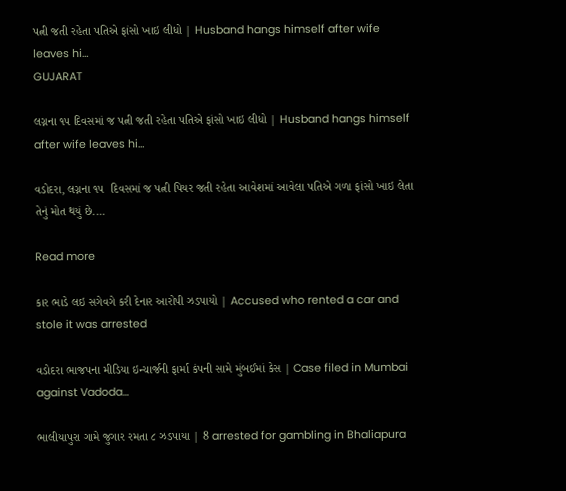પત્ની જતી રહેતા પતિએ ફાંસો ખાઇ લીધો | Husband hangs himself after wife leaves hi…
GUJARAT

લગ્નના ૧૫ દિવસમાં જ પત્ની જતી રહેતા પતિએ ફાંસો ખાઇ લીધો | Husband hangs himself after wife leaves hi…

વડોદરા, લગ્નના ૧૫  દિવસમાં જ પત્ની પિયર જતી રહેતા આવેશમાં આવેલા પતિએ ગળા ફાંસો ખાઇ લેતા તેનું મોત થયું છે....

Read more

કાર ભાડે લઇ સગેવગે કરી દેનાર આરોપી ઝડપાયો | Accused who rented a car and stole it was arrested

વડોદરા ભાજપના મીડિયા ઇન્ચાર્જની ફાર્મા કંપની સામે મુંબઈમાં કેસ | Case filed in Mumbai against Vadoda…

ભાલીયાપુરા ગામે જુગાર રમતા ૮ ઝડપાયા | 8 arrested for gambling in Bhaliapura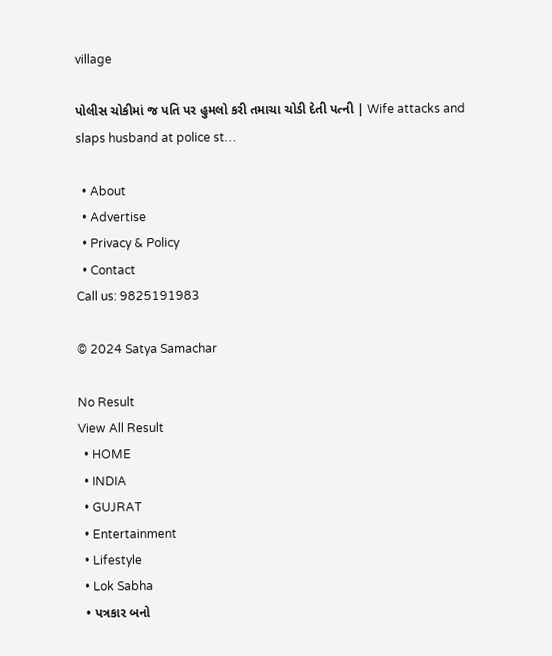village

પોલીસ ચોકીમાં જ પતિ પર હુમલો કરી તમાચા ચોડી દેતી પત્ની | Wife attacks and slaps husband at police st…

  • About
  • Advertise
  • Privacy & Policy
  • Contact
Call us: 9825191983

© 2024 Satya Samachar

No Result
View All Result
  • HOME
  • INDIA
  • GUJRAT
  • Entertainment
  • Lifestyle
  • Lok Sabha
  • પત્રકાર બનો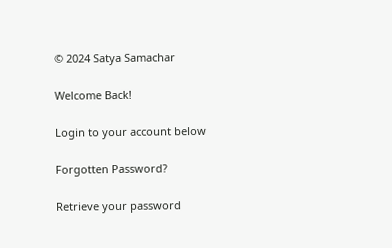© 2024 Satya Samachar

Welcome Back!

Login to your account below

Forgotten Password?

Retrieve your password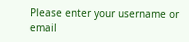Please enter your username or email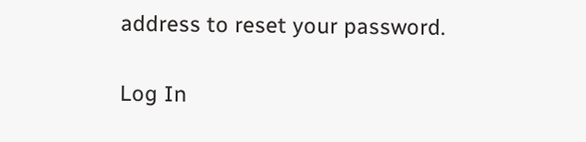address to reset your password.

Log In